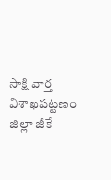సాక్షి వార్త విశాఖపట్టణం జిల్లా జీకే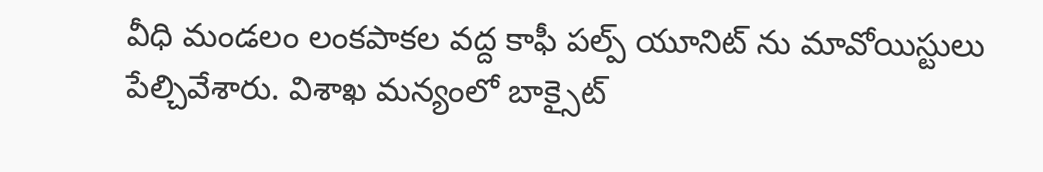వీధి మండలం లంకపాకల వద్ద కాఫీ పల్ప్ యూనిట్ ను మావోయిస్టులు పేల్చివేశారు. విశాఖ మన్యంలో బాక్సైట్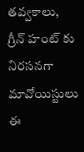తవ్వకాలు, గ్రీన్ హంట్ కు నిరసనగా మావోయిస్టులు ఈ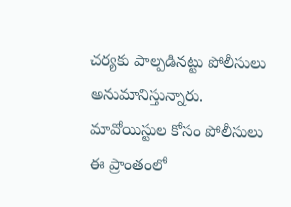చర్యకు పాల్పడినట్టు పోలీసులు అనుమానిస్తున్నారు. మావోయిస్టుల కోసం పోలీసులు ఈ ప్రాంతంలో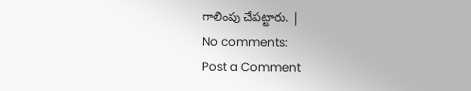గాలింపు చేపట్టారు. |
No comments:
Post a Comment